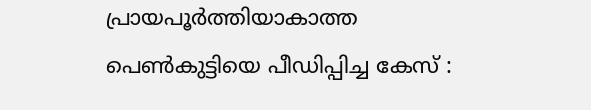പ്രായപൂർത്തിയാകാത്ത പെൺകുട്ടിയെ പീഡിപ്പിച്ച കേസ് :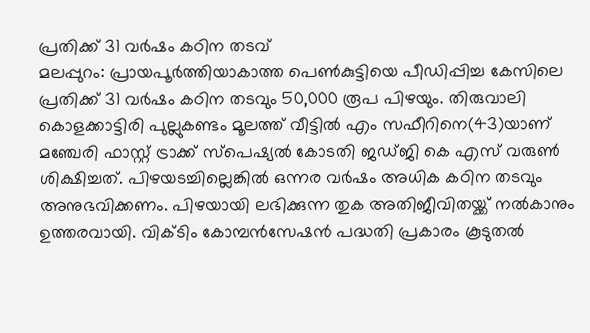പ്രതിക്ക് 31 വർഷം കഠിന തടവ്
മലപ്പുറം: പ്രായപൂർത്തിയാകാത്ത പെൺകുട്ടിയെ പീഡിപ്പിച്ച കേസിലെ പ്രതിക്ക് 31 വർഷം കഠിന തടവും 50,000 രൂപ പിഴയും. തിരുവാലി കൊളക്കാട്ടിരി പുല്ലുകണ്ടം മൂലത്ത് വീട്ടിൽ എം സഫീറിനെ(43)യാണ് മഞ്ചേരി ഫാസ്റ്റ് ട്രാക്ക് സ്പെഷ്യൽ കോടതി ജഡ്ജി കെ എസ് വരുൺ ശിക്ഷിച്ചത്. പിഴയടച്ചില്ലെങ്കിൽ ഒന്നര വർഷം അധിക കഠിന തടവും അനുഭവിക്കണം. പിഴയായി ലഭിക്കുന്ന തുക അതിജീവിതയ്ക്ക് നൽകാനും ഉത്തരവായി. വിക്ടിം കോമ്പൻസേഷൻ പദ്ധതി പ്രകാരം കൂടുതൽ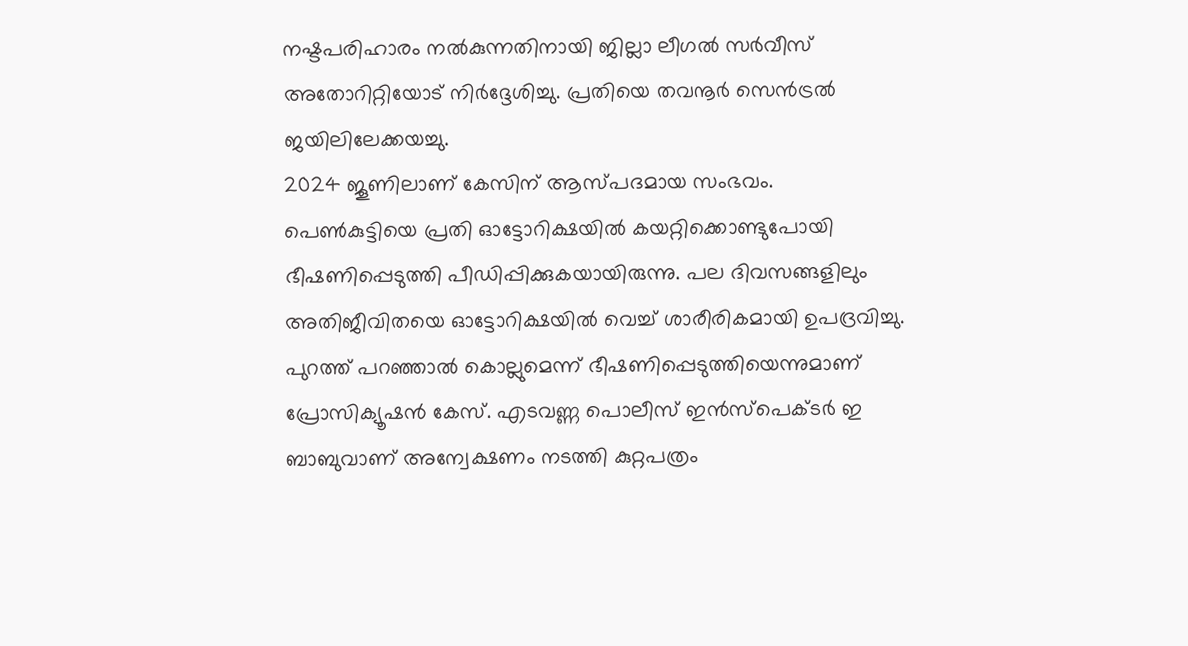നഷ്ടപരിഹാരം നൽകുന്നതിനായി ജില്ലാ ലീഗൽ സർവീസ് അതോറിറ്റിയോട് നിർദ്ദേശിച്ചു. പ്രതിയെ തവനൂർ സെൻട്രൽ ജയിലിലേക്കയച്ചു.
2024 ജൂണിലാണ് കേസിന് ആസ്പദമായ സംഭവം. പെൺകുട്ടിയെ പ്രതി ഓട്ടോറിക്ഷയിൽ കയറ്റിക്കൊണ്ടുപോയി ഭീഷണിപ്പെടുത്തി പീഡിപ്പിക്കുകയായിരുന്നു. പല ദിവസങ്ങളിലും അതിജീവിതയെ ഓട്ടോറിക്ഷയിൽ വെച്ച് ശാരീരികമായി ഉപദ്രവിച്ചു. പുറത്ത് പറഞ്ഞാൽ കൊല്ലുമെന്ന് ഭീഷണിപ്പെടുത്തിയെന്നുമാണ് പ്രോസിക്യൂഷൻ കേസ്. എടവണ്ണ പൊലീസ് ഇൻസ്പെക്ടർ ഇ ബാബുവാണ് അന്വേക്ഷണം നടത്തി കുറ്റപത്രം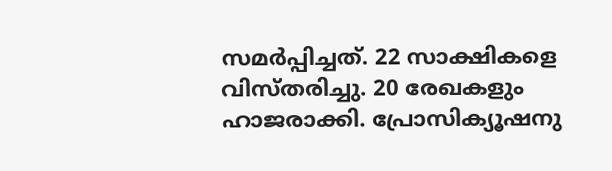സമർപ്പിച്ചത്. 22 സാക്ഷികളെ വിസ്തരിച്ചു. 20 രേഖകളും ഹാജരാക്കി. പ്രോസിക്യൂഷനു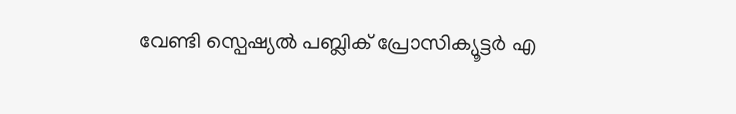വേണ്ടി സ്പെഷ്യൽ പബ്ലിക് പ്രോസിക്യൂട്ടർ എ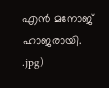എൻ മനോജ് ഹാജരായി.
.jpg)